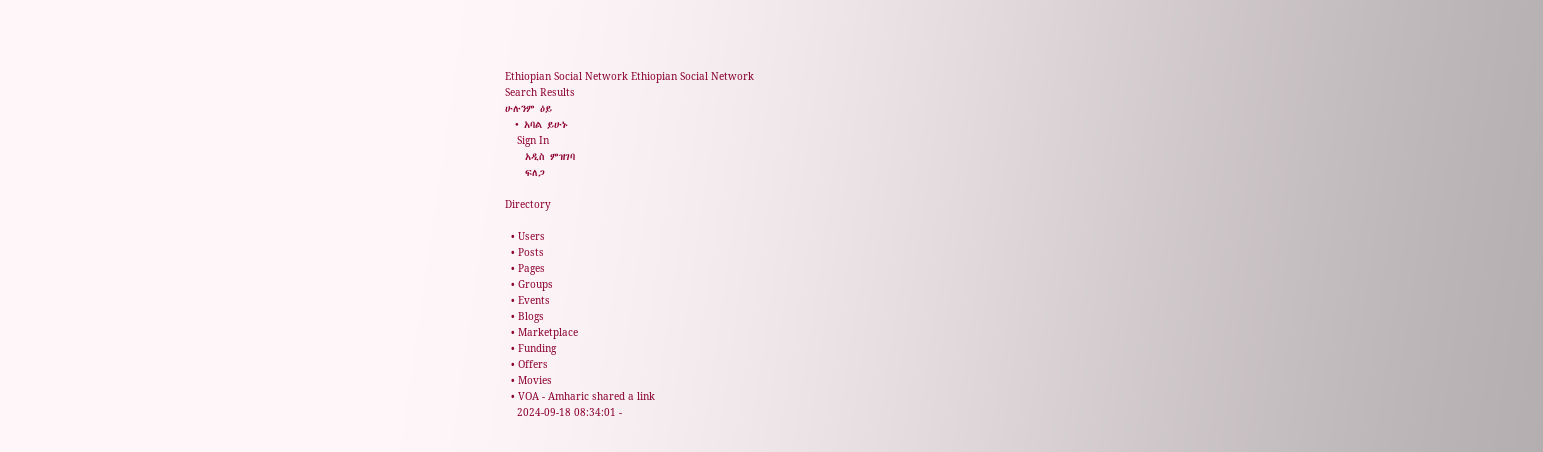Ethiopian Social Network Ethiopian Social Network
Search Results
ሁሉንም ዕይ
  • አባል ይሁኑ
    Sign In
    አዲስ ምዝገባ
    ፍለጋ

Directory

  • Users
  • Posts
  • Pages
  • Groups
  • Events
  • Blogs
  • Marketplace
  • Funding
  • Offers
  • Movies
  • VOA - Amharic shared a link
    2024-09-18 08:34:01 -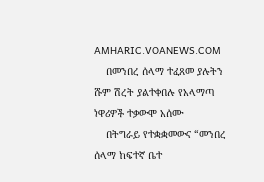AMHARIC.VOANEWS.COM
    በመንበረ ሰላማ ተፈጸመ ያሉትን ሹም ሽረት ያልተቀበሉ የአላማጣ ነዋሪዎች ተቃውሞ አሰሙ
    በትግራይ የተቋቋመውና “መንበረ ሰላማ ከፍተኛ ቤተ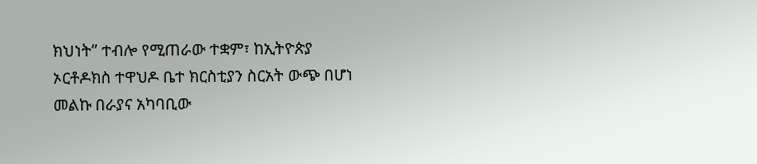ክህነት” ተብሎ የሚጠራው ተቋም፣ ከኢትዮጵያ ኦርቶዶክስ ተዋህዶ ቤተ ክርስቲያን ስርአት ውጭ በሆነ መልኩ በራያና አካባቢው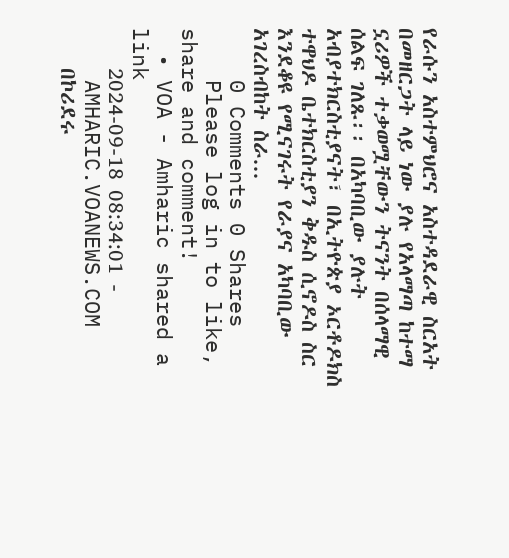የራሱን አስተምህሮና አስተዳደራዊ ስርአት በመዘርጋት ላይ ነው ያሉ የአላማጣ ከተማ ኗሪዎች ተቃወሟቸውን ትናንት በሰላማዊ ሰልፍ ገለጹ፡፡ በአካባቢው ያሉት አብያተክርስቲያናት፣ በኢትዮጵያ ኦርቶዶክስ ተዋህዶ ቤተክርስቲያን ቅዱስ ሲኖዶስ ስር እንደቆዩ የሚናገሩት የራያና አካባቢው አገረስብከት ስራ...
    0 Comments 0 Shares
    Please log in to like, share and comment!
  • VOA - Amharic shared a link
    2024-09-18 08:34:01 -
    AMHARIC.VOANEWS.COM
    በኮሪደሩ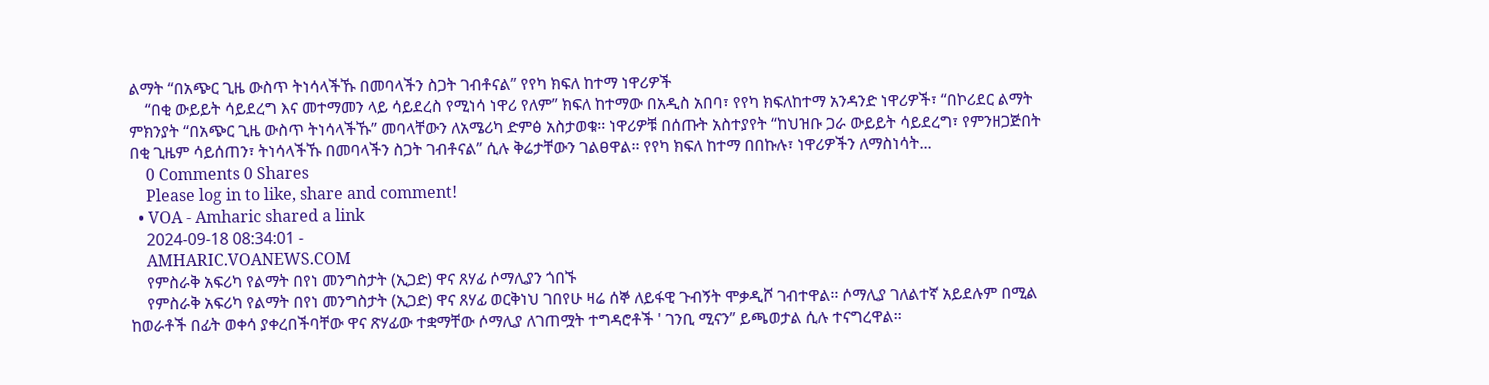ልማት “በአጭር ጊዜ ውስጥ ትነሳላችኹ በመባላችን ስጋት ገብቶናል” የየካ ክፍለ ከተማ ነዋሪዎች
    “በቂ ውይይት ሳይደረግ እና መተማመን ላይ ሳይደረስ የሚነሳ ነዋሪ የለም” ክፍለ ከተማው በአዲስ አበባ፣ የየካ ክፍለከተማ አንዳንድ ነዋሪዎች፣ “በኮሪደር ልማት ምክንያት “በአጭር ጊዜ ውስጥ ትነሳላችኹ” መባላቸውን ለአሜሪካ ድምፅ አስታወቁ፡፡ ነዋሪዎቹ በሰጡት አስተያየት “ከህዝቡ ጋራ ውይይት ሳይደረግ፣ የምንዘጋጅበት በቂ ጊዜም ሳይሰጠን፣ ትነሳላችኹ በመባላችን ስጋት ገብቶናል” ሲሉ ቅሬታቸውን ገልፀዋል፡፡ የየካ ክፍለ ከተማ በበኩሉ፣ ነዋሪዎችን ለማስነሳት...
    0 Comments 0 Shares
    Please log in to like, share and comment!
  • VOA - Amharic shared a link
    2024-09-18 08:34:01 -
    AMHARIC.VOANEWS.COM
    የምስራቅ አፍሪካ የልማት በየነ መንግስታት (ኢጋድ) ዋና ጸሃፊ ሶማሊያን ጎበኙ
    የምስራቅ አፍሪካ የልማት በየነ መንግስታት (ኢጋድ) ዋና ጸሃፊ ወርቅነህ ገበየሁ ዛሬ ሰኞ ለይፋዊ ጉብኝት ሞቃዲሾ ገብተዋል፡፡ ሶማሊያ ገለልተኛ አይደሉም በሚል ከወራቶች በፊት ወቀሳ ያቀረበችባቸው ዋና ጽሃፊው ተቋማቸው ሶማሊያ ለገጠሟት ተግዳሮቶች ' ገንቢ ሚናን” ይጫወታል ሲሉ ተናግረዋል፡፡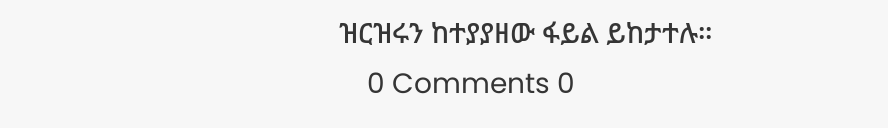ዝርዝሩን ከተያያዘው ፋይል ይከታተሉ፡፡
    0 Comments 0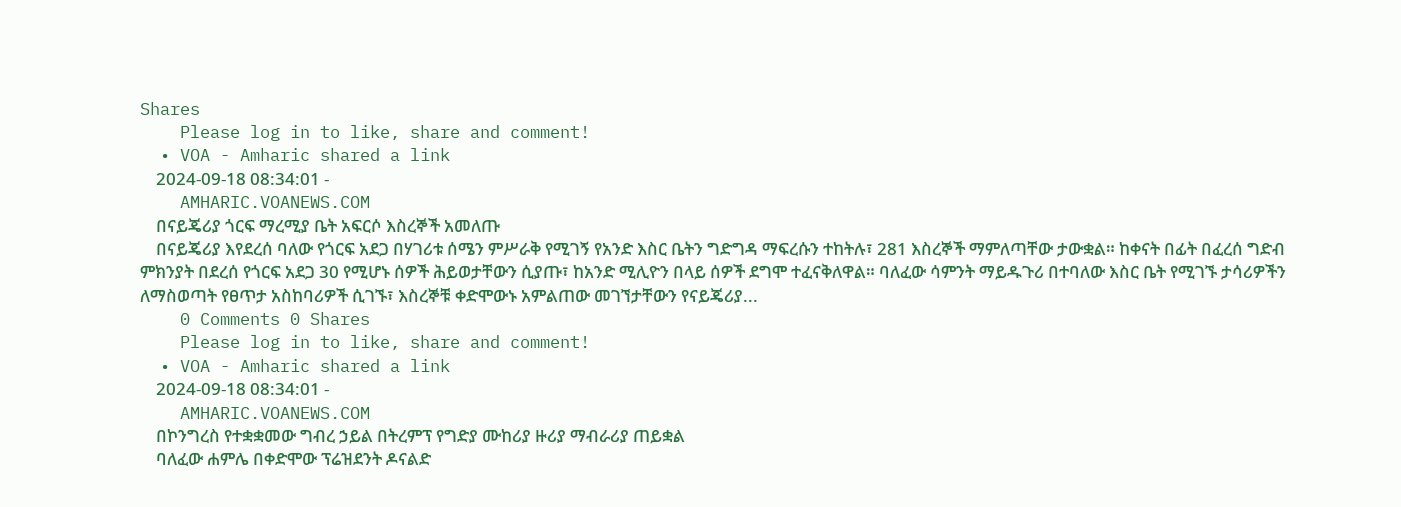Shares
    Please log in to like, share and comment!
  • VOA - Amharic shared a link
    2024-09-18 08:34:01 -
    AMHARIC.VOANEWS.COM
    በናይጄሪያ ጎርፍ ማረሚያ ቤት አፍርሶ እስረኞች አመለጡ
    በናይጄሪያ እየደረሰ ባለው የጎርፍ አደጋ በሃገሪቱ ሰሜን ምሥራቅ የሚገኝ የአንድ እስር ቤትን ግድግዳ ማፍረሱን ተከትሉ፣ 281 እስረኞች ማምለጣቸው ታውቋል። ከቀናት በፊት በፈረሰ ግድብ ምክንያት በደረሰ የጎርፍ አደጋ 30 የሚሆኑ ሰዎች ሕይወታቸውን ሲያጡ፣ ከአንድ ሚሊዮን በላይ ሰዎች ደግሞ ተፈናቅለዋል። ባለፈው ሳምንት ማይዱጉሪ በተባለው እስር ቤት የሚገኙ ታሳሪዎችን ለማስወጣት የፀጥታ አስከባሪዎች ሲገኙ፣ እስረኞቹ ቀድሞውኑ አምልጠው መገኘታቸውን የናይጄሪያ...
    0 Comments 0 Shares
    Please log in to like, share and comment!
  • VOA - Amharic shared a link
    2024-09-18 08:34:01 -
    AMHARIC.VOANEWS.COM
    በኮንግረስ የተቋቋመው ግብረ ኃይል በትረምፕ የግድያ ሙከሪያ ዙሪያ ማብራሪያ ጠይቋል
    ባለፈው ሐምሌ በቀድሞው ፕሬዝደንት ዶናልድ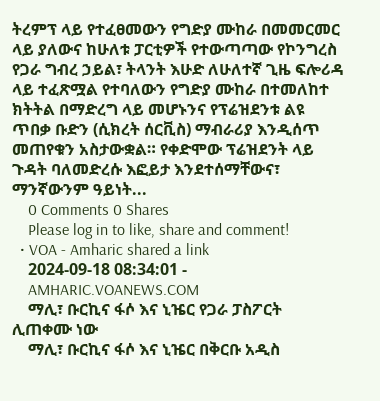ትረምፕ ላይ የተፈፀመውን የግድያ ሙከራ በመመርመር ላይ ያለውና ከሁለቱ ፓርቲዎች የተውጣጣው የኮንግረስ የጋራ ግብረ ኃይል፣ ትላንት እሁድ ለሁለተኛ ጊዜ ፍሎሪዳ ላይ ተፈጽሟል የተባለውን የግድያ ሙከራ በተመለከተ ክትትል በማድረግ ላይ መሆኑንና የፕሬዝደንቱ ልዩ ጥበቃ ቡድን (ሲክረት ሰርቪስ) ማብራሪያ እንዲሰጥ መጠየቁን አስታውቋል። የቀድሞው ፕሬዝደንት ላይ ጉዳት ባለመድረሱ እፎይታ እንደተሰማቸውና፣ ማንኛውንም ዓይነት...
    0 Comments 0 Shares
    Please log in to like, share and comment!
  • VOA - Amharic shared a link
    2024-09-18 08:34:01 -
    AMHARIC.VOANEWS.COM
    ማሊ፣ ቡርኪና ፋሶ እና ኒዤር የጋራ ፓስፖርት ሊጠቀሙ ነው
    ማሊ፣ ቡርኪና ፋሶ እና ኒዤር በቅርቡ አዲስ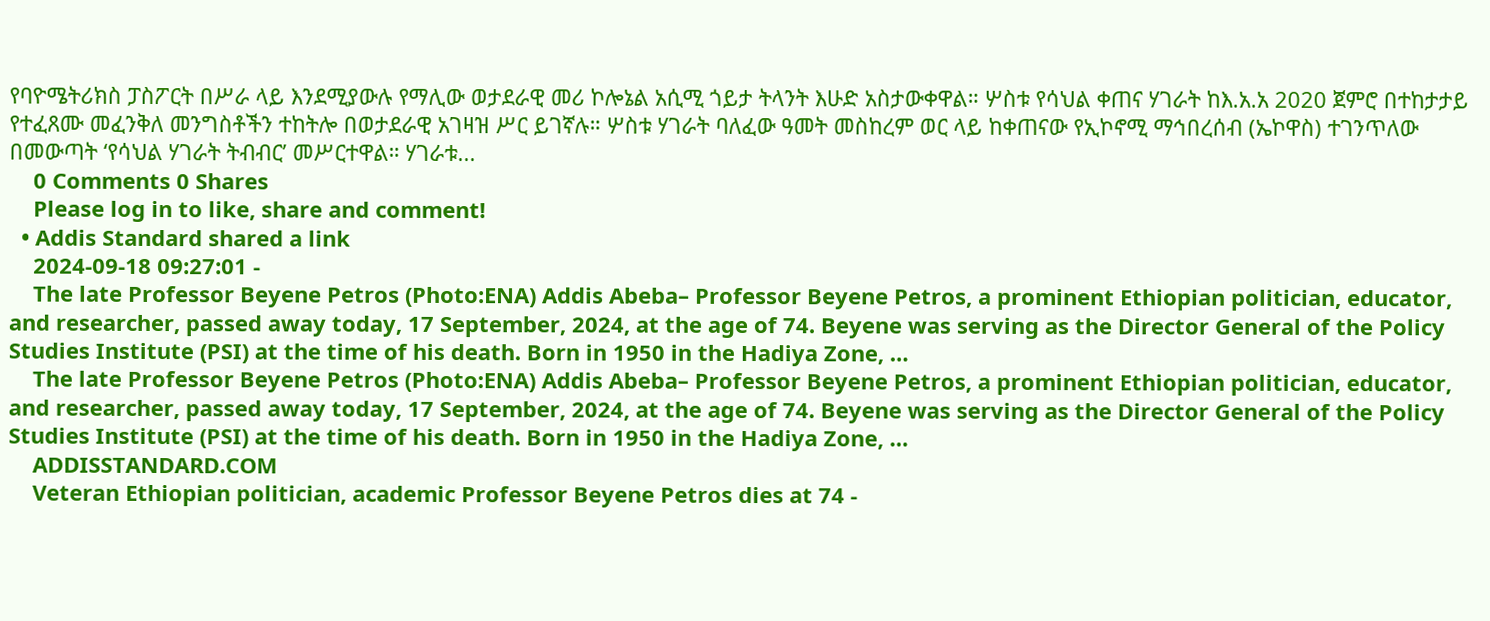የባዮሜትሪክስ ፓስፖርት በሥራ ላይ እንደሚያውሉ የማሊው ወታደራዊ መሪ ኮሎኔል አሲሚ ጎይታ ትላንት እሁድ አስታውቀዋል። ሦስቱ የሳህል ቀጠና ሃገራት ከእ.አ.አ 2020 ጀምሮ በተከታታይ የተፈጸሙ መፈንቅለ መንግስቶችን ተከትሎ በወታደራዊ አገዛዝ ሥር ይገኛሉ። ሦስቱ ሃገራት ባለፈው ዓመት መስከረም ወር ላይ ከቀጠናው የኢኮኖሚ ማኅበረሰብ (ኤኮዋስ) ተገንጥለው በመውጣት ‘የሳህል ሃገራት ትብብር’ መሥርተዋል። ሃገራቱ...
    0 Comments 0 Shares
    Please log in to like, share and comment!
  • Addis Standard shared a link
    2024-09-18 09:27:01 -
    The late Professor Beyene Petros (Photo:ENA) Addis Abeba– Professor Beyene Petros, a prominent Ethiopian politician, educator, and researcher, passed away today, 17 September, 2024, at the age of 74. Beyene was serving as the Director General of the Policy Studies Institute (PSI) at the time of his death. Born in 1950 in the Hadiya Zone, …
    The late Professor Beyene Petros (Photo:ENA) Addis Abeba– Professor Beyene Petros, a prominent Ethiopian politician, educator, and researcher, passed away today, 17 September, 2024, at the age of 74. Beyene was serving as the Director General of the Policy Studies Institute (PSI) at the time of his death. Born in 1950 in the Hadiya Zone, …
    ADDISSTANDARD.COM
    Veteran Ethiopian politician, academic Professor Beyene Petros dies at 74 -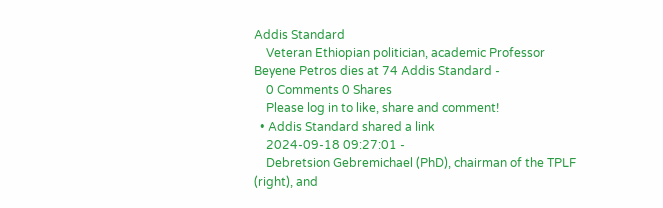Addis Standard
    Veteran Ethiopian politician, academic Professor Beyene Petros dies at 74 Addis Standard -
    0 Comments 0 Shares
    Please log in to like, share and comment!
  • Addis Standard shared a link
    2024-09-18 09:27:01 -
    Debretsion Gebremichael (PhD), chairman of the TPLF (right), and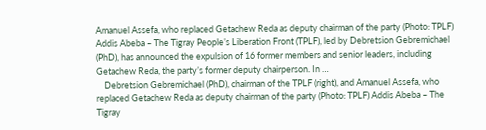Amanuel Assefa, who replaced Getachew Reda as deputy chairman of the party (Photo: TPLF) Addis Abeba – The Tigray People’s Liberation Front (TPLF), led by Debretsion Gebremichael (PhD), has announced the expulsion of 16 former members and senior leaders, including Getachew Reda, the party’s former deputy chairperson. In …
    Debretsion Gebremichael (PhD), chairman of the TPLF (right), and Amanuel Assefa, who replaced Getachew Reda as deputy chairman of the party (Photo: TPLF) Addis Abeba – The Tigray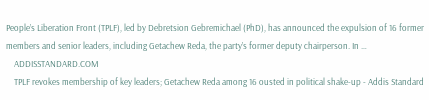People’s Liberation Front (TPLF), led by Debretsion Gebremichael (PhD), has announced the expulsion of 16 former members and senior leaders, including Getachew Reda, the party’s former deputy chairperson. In …
    ADDISSTANDARD.COM
    TPLF revokes membership of key leaders; Getachew Reda among 16 ousted in political shake-up - Addis Standard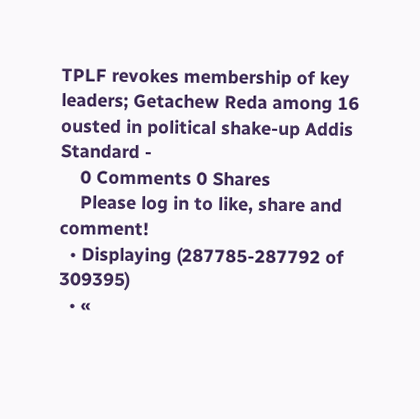TPLF revokes membership of key leaders; Getachew Reda among 16 ousted in political shake-up Addis Standard -
    0 Comments 0 Shares
    Please log in to like, share and comment!
  • Displaying (287785-287792 of 309395)
  • «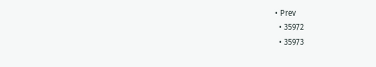• Prev
  • 35972
  • 35973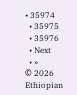• 35974
  • 35975
  • 35976
  • Next
  • »
© 2026 Ethiopian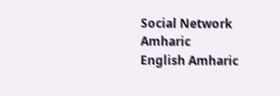Social Network Amharic
English Amharic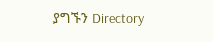ያግኙን Directory